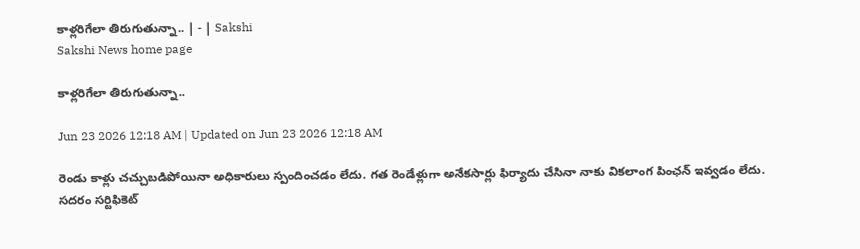కాళ్లరిగేలా తిరుగుతున్నా.. | - | Sakshi
Sakshi News home page

కాళ్లరిగేలా తిరుగుతున్నా..

Jun 23 2026 12:18 AM | Updated on Jun 23 2026 12:18 AM

రెండు కాళ్లు చచ్చుబడిపోయినా అధికారులు స్పందించడం లేదు. గత రెండేళ్లుగా అనేకసార్లు ఫిర్యాదు చేసినా నాకు వికలాంగ పింఛన్‌ ఇవ్వడం లేదు. సదరం సర్టిఫికెట్‌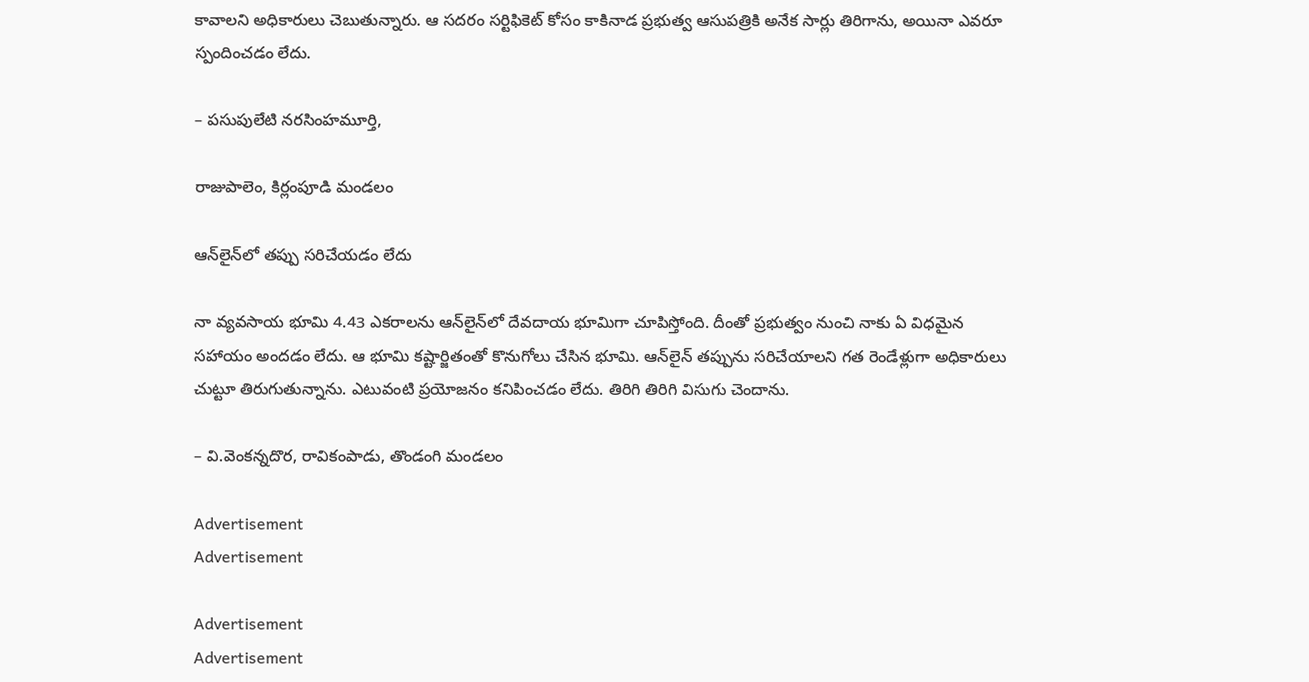కావాలని అధికారులు చెబుతున్నారు. ఆ సదరం సర్టిఫికెట్‌ కోసం కాకినాడ ప్రభుత్వ ఆసుపత్రికి అనేక సార్లు తిరిగాను, అయినా ఎవరూ స్పందించడం లేదు.

– పసుపులేటి నరసింహమూర్తి,

రాజుపాలెం, కిర్లంపూడి మండలం

ఆన్‌లైన్‌లో తప్పు సరిచేయడం లేదు

నా వ్యవసాయ భూమి 4.43 ఎకరాలను ఆన్‌లైన్‌లో దేవదాయ భూమిగా చూపిస్తోంది. దీంతో ప్రభుత్వం నుంచి నాకు ఏ విధమైన సహాయం అందడం లేదు. ఆ భూమి కష్టార్జితంతో కొనుగోలు చేసిన భూమి. ఆన్‌లైన్‌ తప్పును సరిచేయాలని గత రెండేళ్లుగా అధికారులు చుట్టూ తిరుగుతున్నాను. ఎటువంటి ప్రయోజనం కనిపించడం లేదు. తిరిగి తిరిగి విసుగు చెందాను.

– వి.వెంకన్నదొర, రావికంపాడు, తొండంగి మండలం

Advertisement
Advertisement

Advertisement
Advertisement